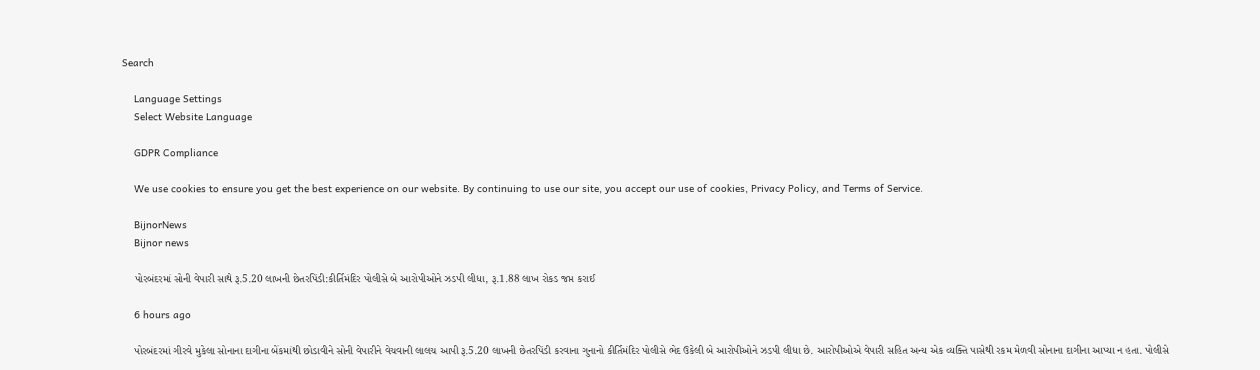Search

    Language Settings
    Select Website Language

    GDPR Compliance

    We use cookies to ensure you get the best experience on our website. By continuing to use our site, you accept our use of cookies, Privacy Policy, and Terms of Service.

    BijnorNews
    Bijnor news

    પોરબંદરમાં સોની વેપારી સાથે રૂ.5.20 લાખની છેતરપિંડી:કીર્તિમંદિર પોલીસે બે આરોપીઓને ઝડપી લીધા, રૂ.1.88 લાખ રોકડ જપ્ત કરાઈ

    6 hours ago

    પોરબંદરમાં ગીરવે મુકેલા સોનાના દાગીના બેંકમાંથી છોડાવીને સોની વેપારીને વેચવાની લાલચ આપી રૂ.5.20 લાખની છેતરપિંડી કરવાના ગુનાનો કીર્તિમંદિર પોલીસે ભેદ ઉકેલી બે આરોપીઓને ઝડપી લીધા છે. આરોપીઓએ વેપારી સહિત અન્ય એક વ્યક્તિ પાસેથી રકમ મેળવી સોનાના દાગીના આપ્યા ન હતા. પોલીસે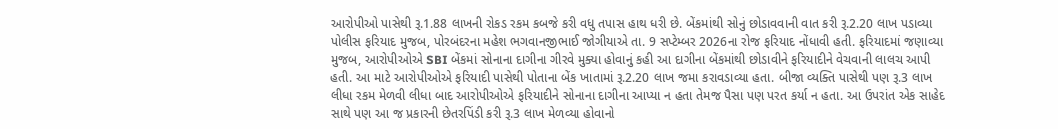આરોપીઓ પાસેથી રૂ.1.88 લાખની રોકડ રકમ કબજે કરી વધુ તપાસ હાથ ધરી છે. બેંકમાંથી સોનું છોડાવવાની વાત કરી રૂ.2.20 લાખ પડાવ્યા પોલીસ ફરિયાદ મુજબ, પોરબંદરના મહેશ ભગવાનજીભાઈ જોગીયાએ તા. 9 સપ્ટેમ્બર 2026ના રોજ ફરિયાદ નોંધાવી હતી. ફરિયાદમાં જણાવ્યા મુજબ, આરોપીઓએ SBI બેંકમાં સોનાના દાગીના ગીરવે મુક્યા હોવાનું કહી આ દાગીના બેંકમાંથી છોડાવીને ફરિયાદીને વેચવાની લાલચ આપી હતી. આ માટે આરોપીઓએ ફરિયાદી પાસેથી પોતાના બેંક ખાતામાં રૂ.2.20 લાખ જમા કરાવડાવ્યા હતા. બીજા વ્યક્તિ પાસેથી પણ રૂ.3 લાખ લીધા રકમ મેળવી લીધા બાદ આરોપીઓએ ફરિયાદીને સોનાના દાગીના આપ્યા ન હતા તેમજ પૈસા પણ પરત કર્યા ન હતા. આ ઉપરાંત એક સાહેદ સાથે પણ આ જ પ્રકારની છેતરપિંડી કરી રૂ.3 લાખ મેળવ્યા હોવાનો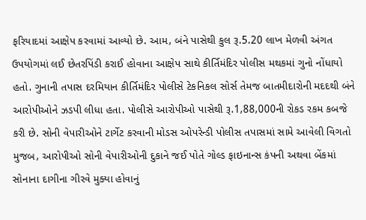ફરિયાદમાં આક્ષેપ કરવામાં આવ્યો છે. આમ, બંને પાસેથી કુલ રૂ.5.20 લાખ મેળવી અંગત ઉપયોગમાં લઈ છેતરપિંડી કરાઈ હોવાના આક્ષેપ સાથે કીર્તિમંદિર પોલીસ મથકમાં ગુનો નોંધાયો હતો. ગુનાની તપાસ દરમિયાન કીર્તિમંદિર પોલીસે ટેકનિકલ સોર્સ તેમજ બાતમીદારોની મદદથી બંને આરોપીઓને ઝડપી લીધા હતા. પોલીસે આરોપીઓ પાસેથી રૂ.1,88,000ની રોકડ રકમ કબજે કરી છે. સોની વેપારીઓને ટાર્ગેટ કરવાની મોડસ ઓપરેન્ડી પોલીસ તપાસમાં સામે આવેલી વિગતો મુજબ, આરોપીઓ સોની વેપારીઓની દુકાને જઈ પોતે ગોલ્ડ ફાઇનાન્સ કંપની અથવા બેંકમાં સોનાના દાગીના ગીરવે મુક્યા હોવાનું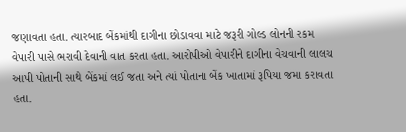જણાવતા હતા. ત્યારબાદ બેંકમાંથી દાગીના છોડાવવા માટે જરૂરી ગોલ્ડ લોનની રકમ વેપારી પાસે ભરાવી દેવાની વાત કરતા હતા. આરોપીઓ વેપારીને દાગીના વેચવાની લાલચ આપી પોતાની સાથે બેંકમાં લઈ જતા અને ત્યાં પોતાના બેંક ખાતામાં રૂપિયા જમા કરાવતા હતા.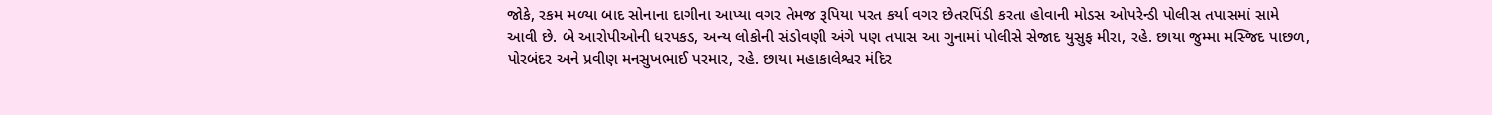જોકે, રકમ મળ્યા બાદ સોનાના દાગીના આપ્યા વગર તેમજ રૂપિયા પરત કર્યા વગર છેતરપિંડી કરતા હોવાની મોડસ ઓપરેન્ડી પોલીસ તપાસમાં સામે આવી છે. બે આરોપીઓની ધરપકડ, અન્ય લોકોની સંડોવણી અંગે પણ તપાસ આ ગુનામાં પોલીસે સેજાદ યુસુફ મીરા, રહે. છાયા જુમ્મા મસ્જિદ પાછળ, પોરબંદર અને પ્રવીણ મનસુખભાઈ પરમાર, રહે. છાયા મહાકાલેશ્વર મંદિર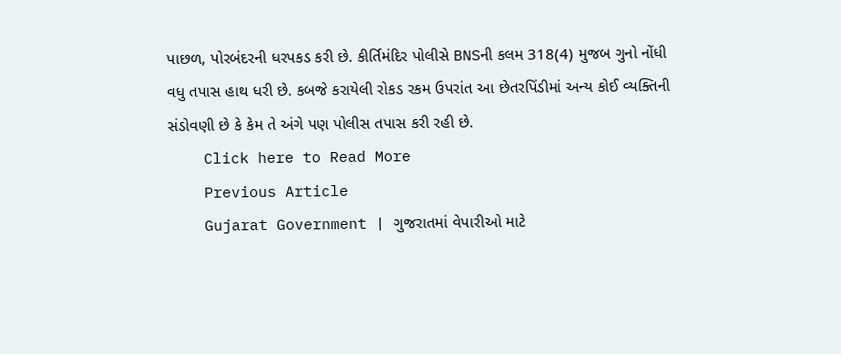પાછળ, પોરબંદરની ધરપકડ કરી છે. કીર્તિમંદિર પોલીસે BNSની કલમ 318(4) મુજબ ગુનો નોંધી વધુ તપાસ હાથ ધરી છે. કબજે કરાયેલી રોકડ રકમ ઉપરાંત આ છેતરપિંડીમાં અન્ય કોઈ વ્યક્તિની સંડોવણી છે કે કેમ તે અંગે પણ પોલીસ તપાસ કરી રહી છે.
    Click here to Read More
    Previous Article
    Gujarat Government | ગુજરાતમાં વેપારીઓ માટે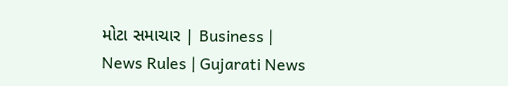મોટા સમાચાર | Business | News Rules | Gujarati News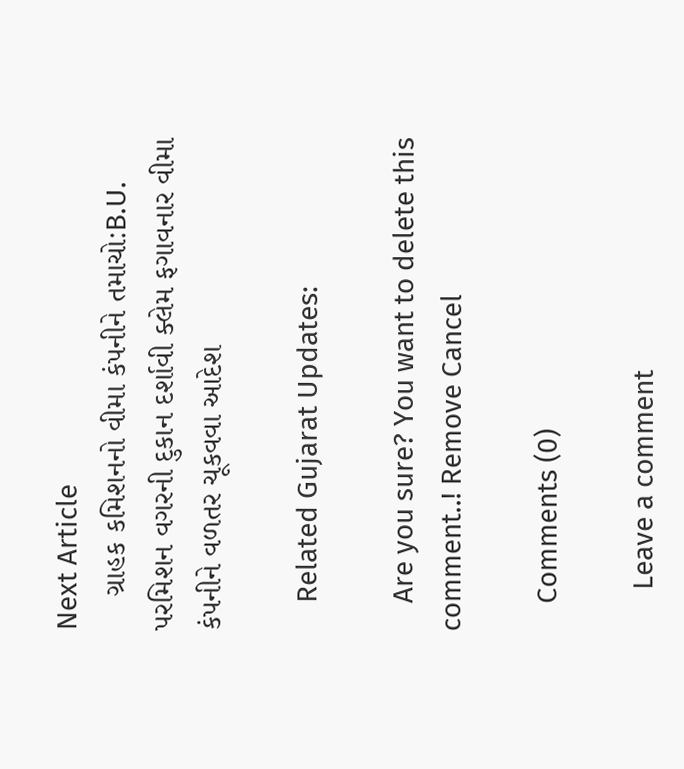Next Article
    ગ્રાહક કમિશનનો વીમા કંપનીને તમાચો:B.U. પરમિશન વગરની દુકાન દર્શાવી ક્લેમ ફગાવનાર વીમા કંપનીને વળતર ચૂકવવા આદેશ

    Related Gujarat Updates:

    Are you sure? You want to delete this comment..! Remove Cancel

    Comments (0)

      Leave a comment